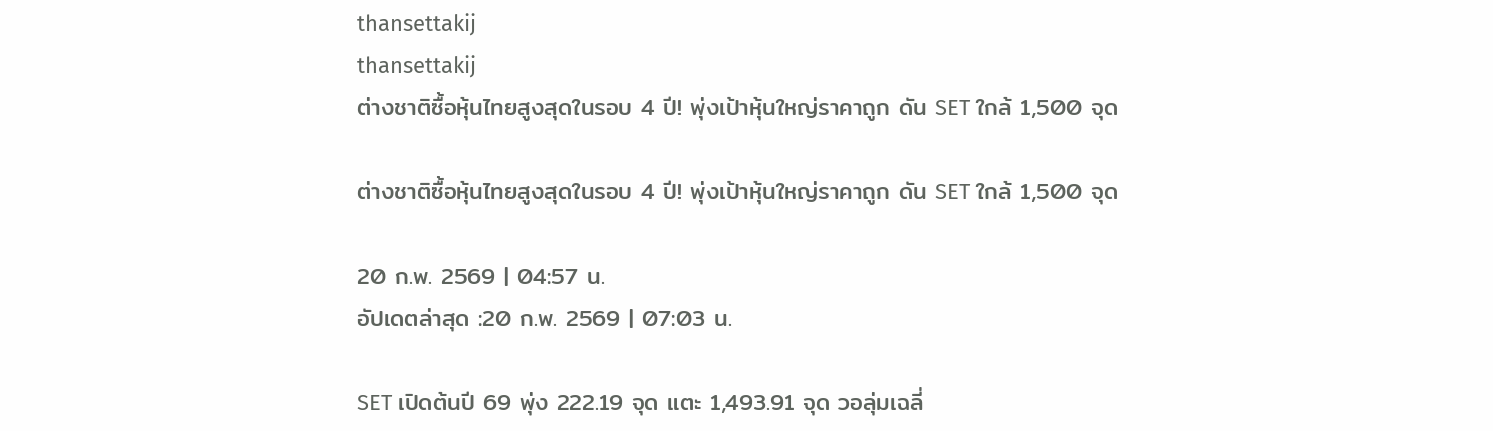thansettakij
thansettakij
ต่างชาติซื้อหุ้นไทยสูงสุดในรอบ 4 ปี! พุ่งเป้าหุ้นใหญ่ราคาถูก ดัน SET ใกล้ 1,500 จุด

ต่างชาติซื้อหุ้นไทยสูงสุดในรอบ 4 ปี! พุ่งเป้าหุ้นใหญ่ราคาถูก ดัน SET ใกล้ 1,500 จุด

20 ก.พ. 2569 | 04:57 น.
อัปเดตล่าสุด :20 ก.พ. 2569 | 07:03 น.

SET เปิดต้นปี 69 พุ่ง 222.19 จุด แตะ 1,493.91 จุด วอลุ่มเฉลี่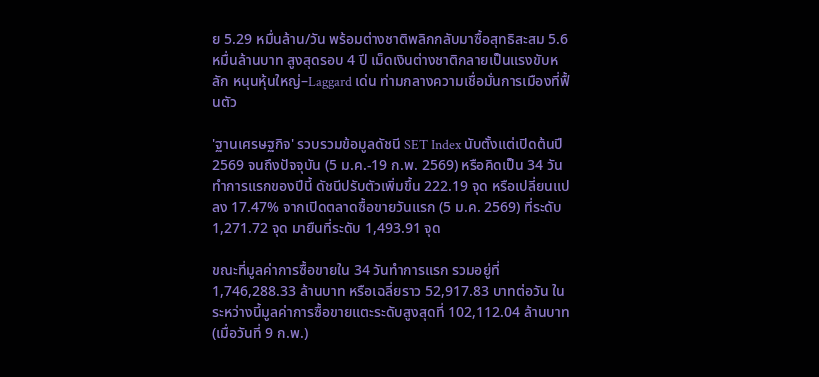ย 5.29 หมื่นล้าน/วัน พร้อมต่างชาติพลิกกลับมาซื้อสุทธิสะสม 5.6 หมื่นล้านบาท สูงสุดรอบ 4 ปี เม็ดเงินต่างชาติกลายเป็นแรงขับหลัก หนุนหุ้นใหญ่–Laggard เด่น ท่ามกลางความเชื่อมั่นการเมืองที่ฟื้นตัว

'ฐานเศรษฐกิจ' รวบรวมข้อมูลดัชนี SET Index นับตั้งแต่เปิดต้นปี 2569 จนถึงปัจจุบัน (5 ม.ค.-19 ก.พ. 2569) หรือคิดเป็น 34 วันทำการแรกของปีนี้ ดัชนีปรับตัวเพิ่มขึ้น 222.19 จุด หรือเปลี่ยนแปลง 17.47% จากเปิดตลาดซื้อขายวันแรก (5 ม.ค. 2569) ที่ระดับ 1,271.72 จุด มายืนที่ระดับ 1,493.91 จุด

ขณะที่มูลค่าการซื้อขายใน 34 วันทำการแรก รวมอยู่ที่ 1,746,288.33 ล้านบาท หรือเฉลี่ยราว 52,917.83 บาทต่อวัน ในระหว่างนี้มูลค่าการซื้อขายแตะระดับสูงสุดที่ 102,112.04 ล้านบาท (เมื่อวันที่ 9 ก.พ.)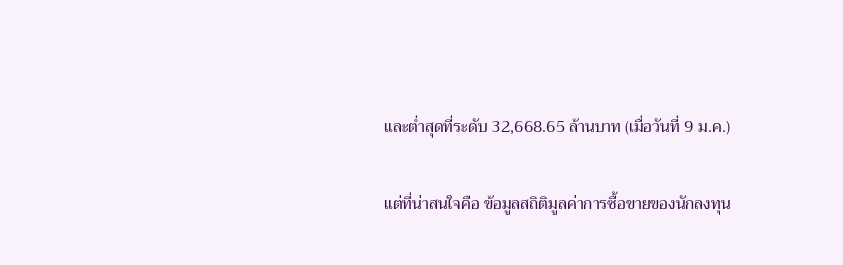และต่ำสุดที่ระดับ 32,668.65 ล้านบาท (เมื่อวันที่ 9 ม.ค.)

แต่ที่น่าสนใจคือ ข้อมูลสถิติมูลค่าการซื้อขายของนักลงทุน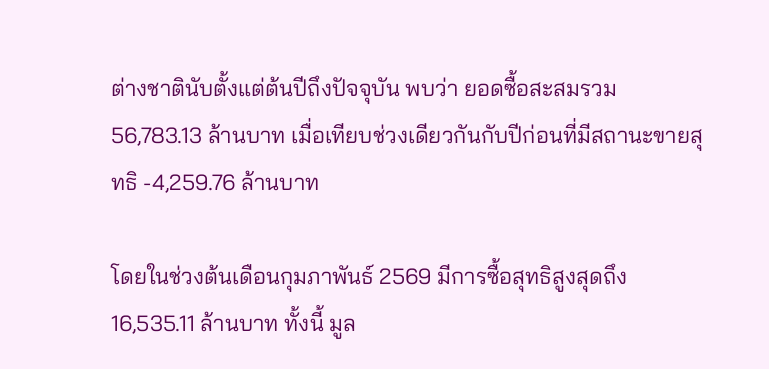ต่างชาตินับตั้งแต่ต้นปีถึงปัจจุบัน พบว่า ยอดซื้อสะสมรวม 56,783.13 ล้านบาท เมื่อเทียบช่วงเดียวกันกับปีก่อนที่มีสถานะขายสุทธิ -4,259.76 ล้านบาท

โดยในช่วงต้นเดือนกุมภาพันธ์ 2569 มีการซื้อสุทธิสูงสุดถึง 16,535.11 ล้านบาท ทั้งนี้ มูล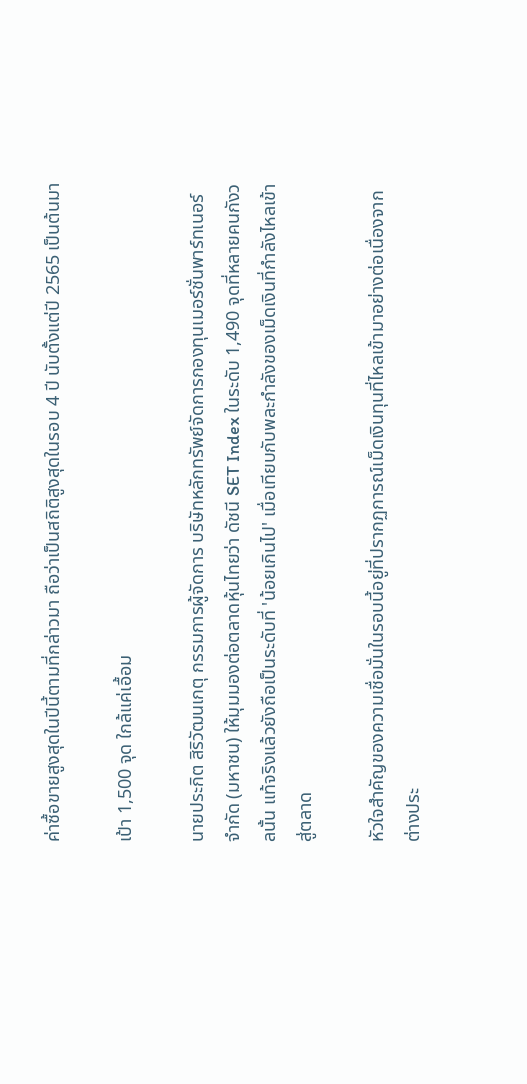ค่าซื้อขายสูงสุดในปีนี้ตามที่กล่าวมา ถือว่าเป็นสถิติสูงสุดในรอบ 4 ปี นับตั้งแต่ปี 2565 เป็นต้นมา

เป้า 1,500 จุด ใกล้แค่เอื้อม

นายประกิต สิริวัฒนเกตุ กรรมการผู้จัดการ บริษัทหลักทรัพย์จัดการกองทุนเมอร์ชั่นพาร์ทเนอร์ จำกัด (มหาชน) ให้มุมมองต่อตลาดหุ้นไทยว่า ดัชนี SET Index ในระดับ 1,490 จุดที่หลายคนกังวลนั้น แท้จริงแล้วยังถือเป็นระดับที่ 'น้อยเกินไป' เมื่อเทียบกับพละกำลังของเม็ดเงินที่กำลังไหลเข้าสู่ตลาด

หัวใจสำคัญของความเชื่อมั่นในรอบนี้อยู่ที่ปรากฏการณ์เม็ดเงินทุนที่ไหลเข้ามาอย่างต่อเนื่องจากต่างประ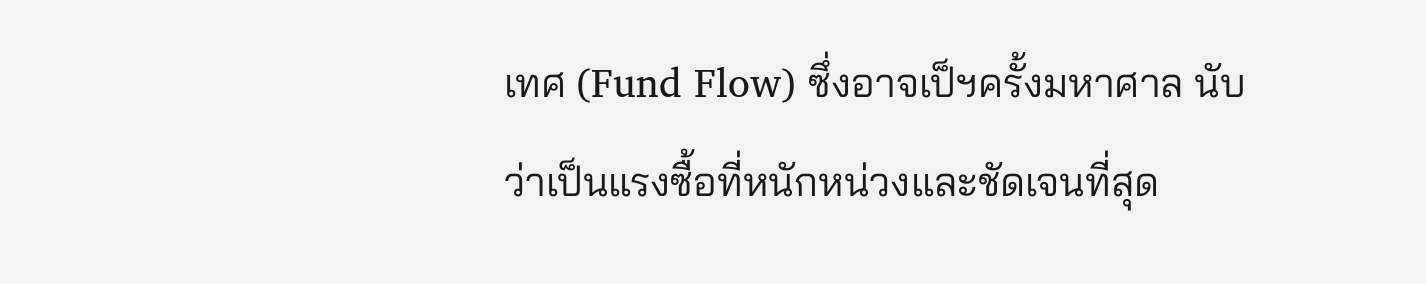เทศ (Fund Flow) ซึ่งอาจเป็ฯครั้งมหาศาล นับว่าเป็นแรงซื้อที่หนักหน่วงและชัดเจนที่สุด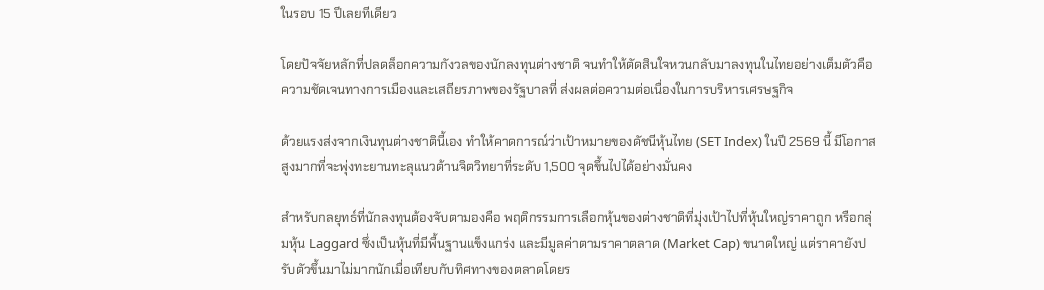ในรอบ 15 ปีเลยทีเดียว

โดยปัจจัยหลักที่ปลดล็อกความกังวลของนักลงทุนต่างชาติ จนทำให้ตัดสินใจหวนกลับมาลงทุนในไทยอย่างเต็มตัวคือ ความชัดเจนทางการเมืองและเสถียรภาพของรัฐบาลที่ ส่งผลต่อความต่อเนื่องในการบริหารเศรษฐกิจ

ด้วยแรงส่งจากเงินทุนต่างชาตินี้เอง ทำให้คาดการณ์ว่าเป้าหมายของดัชนีหุ้นไทย (SET Index) ในปี 2569 นี้ มีโอกาสสูงมากที่จะพุ่งทะยานทะลุแนวต้านจิตวิทยาที่ระดับ 1,500 จุดขึ้นไปได้อย่างมั่นคง

สำหรับกลยุทธ์ที่นักลงทุนต้องจับตามองคือ พฤติกรรมการเลือกหุ้นของต่างชาติที่มุ่งเป้าไปที่หุ้นใหญ่ราคาถูก หรือกลุ่มหุ้น Laggard ซึ่งเป็นหุ้นที่มีพื้นฐานแข็งแกร่ง และมีมูลค่าตามราคาตลาด (Market Cap) ขนาดใหญ่ แต่ราคายังปรับตัวขึ้นมาไม่มากนักเมื่อเทียบกับทิศทางของตลาดโดยร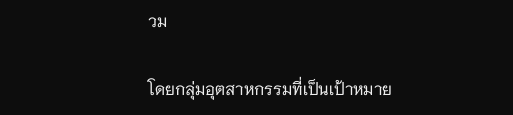วม

โดยกลุ่มอุตสาหกรรมที่เป็นเป้าหมาย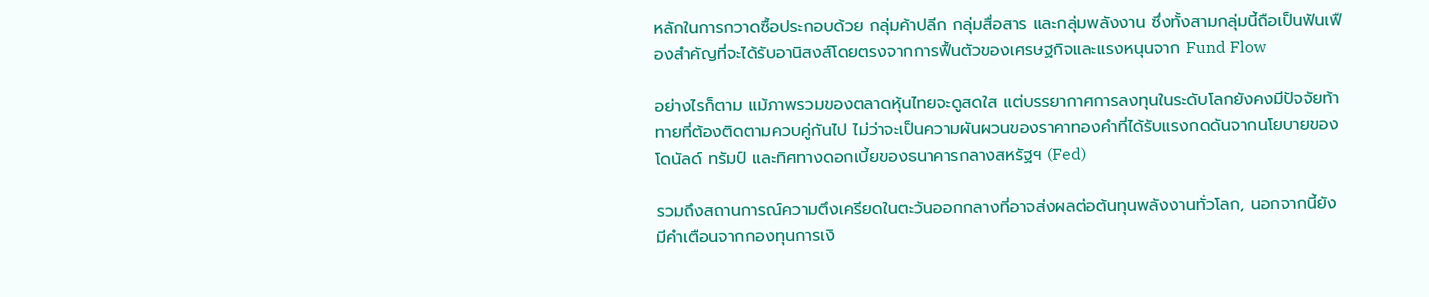หลักในการกวาดซื้อประกอบด้วย กลุ่มค้าปลีก กลุ่มสื่อสาร และกลุ่มพลังงาน ซึ่งทั้งสามกลุ่มนี้ถือเป็นฟันเฟืองสำคัญที่จะได้รับอานิสงส์โดยตรงจากการฟื้นตัวของเศรษฐกิจและแรงหนุนจาก Fund Flow

อย่างไรก็ตาม แม้ภาพรวมของตลาดหุ้นไทยจะดูสดใส แต่บรรยากาศการลงทุนในระดับโลกยังคงมีปัจจัยท้าทายที่ต้องติดตามควบคู่กันไป ไม่ว่าจะเป็นความผันผวนของราคาทองคำที่ได้รับแรงกดดันจากนโยบายของโดนัลด์ ทรัมป์ และทิศทางดอกเบี้ยของธนาคารกลางสหรัฐฯ (Fed)

รวมถึงสถานการณ์ความตึงเครียดในตะวันออกกลางที่อาจส่งผลต่อต้นทุนพลังงานทั่วโลก, นอกจากนี้ยังมีคำเตือนจากกองทุนการเงิ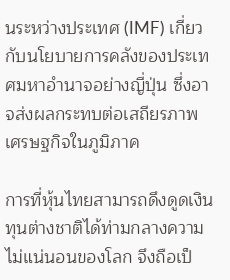นระหว่างประเทศ (IMF) เกี่ยวกับนโยบายการคลังของประเทศมหาอำนาจอย่างญี่ปุ่น ซึ่งอาจส่งผลกระทบต่อเสถียรภาพเศรษฐกิจในภูมิภาค

การที่หุ้นไทยสามารถดึงดูดเงินทุนต่างชาติได้ท่ามกลางความไม่แน่นอนของโลก จึงถือเป็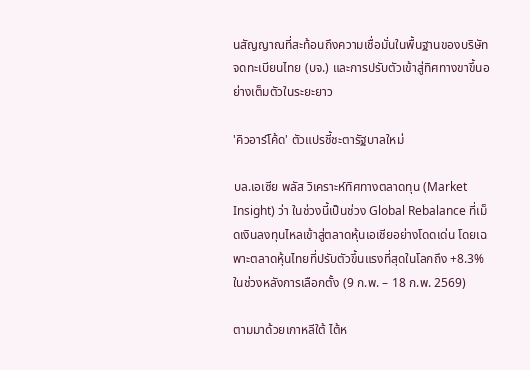นสัญญาณที่สะท้อนถึงความเชื่อมั่นในพื้นฐานของบริษัทจดทะเบียนไทย (บจ.) และการปรับตัวเข้าสู่ทิศทางขาขึ้นอย่างเต็มตัวในระยะยาว

'คิวอาร์โค้ด' ตัวแปรชี้ชะตารัฐบาลใหม่

บล.เอเซีย พลัส วิเคราะห์ทิศทางตลาดทุน (Market Insight) ว่า ในช่วงนี้เป็นช่วง Global Rebalance ที่เม็ดเงินลงทุนไหลเข้าสู่ตลาดหุ้นเอเชียอย่างโดดเด่น โดยเฉพาะตลาดหุ้นไทยที่ปรับตัวขึ้นแรงที่สุดในโลกถึง +8.3% ในช่วงหลังการเลือกตั้ง (9 ก.พ. – 18 ก.พ. 2569)

ตามมาด้วยเกาหลีใต้ ไต้ห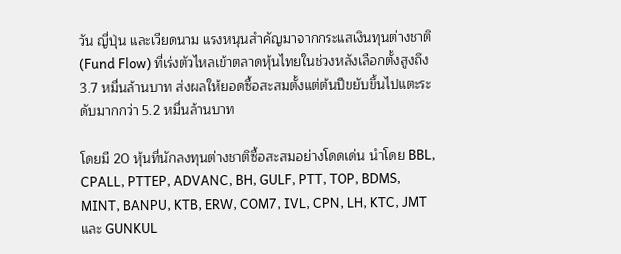วัน ญี่ปุ่น และเวียดนาม แรงหนุนสำคัญมาจากกระแสเงินทุนต่างชาติ (Fund Flow) ที่เร่งตัวไหลเข้าตลาดหุ้นไทยในช่วงหลังเลือกตั้งสูงถึง 3.7 หมื่นล้านบาท ส่งผลให้ยอดซื้อสะสมตั้งแต่ต้นปีขยับขึ้นไปแตะระดับมากกว่า 5.2 หมื่นล้านบาท

โดยมี 20 หุ้นที่นักลงทุนต่างชาติซื้อสะสมอย่างโดดเด่น นำโดย BBL, CPALL, PTTEP, ADVANC, BH, GULF, PTT, TOP, BDMS, MINT, BANPU, KTB, ERW, COM7, IVL, CPN, LH, KTC, JMT และ GUNKUL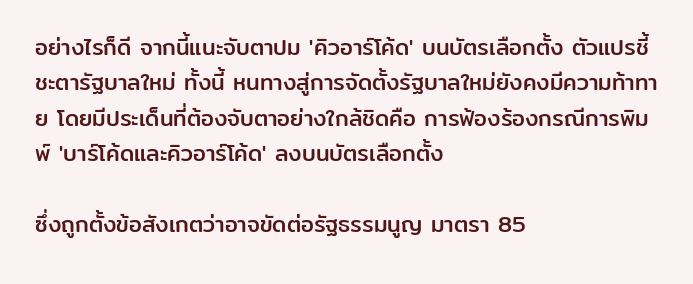อย่างไรก็ดี จากนี้แนะจับตาปม 'คิวอาร์โค้ด' บนบัตรเลือกตั้ง ตัวแปรชี้ชะตารัฐบาลใหม่ ทั้งนี้ หนทางสู่การจัดตั้งรัฐบาลใหม่ยังคงมีความท้าทาย โดยมีประเด็นที่ต้องจับตาอย่างใกล้ชิดคือ การฟ้องร้องกรณีการพิมพ์ 'บาร์โค้ดและคิวอาร์โค้ด' ลงบนบัตรเลือกตั้ง

ซึ่งถูกตั้งข้อสังเกตว่าอาจขัดต่อรัฐธรรมนูญ มาตรา 85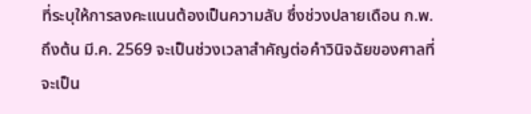ที่ระบุให้การลงคะแนนต้องเป็นความลับ ซึ่งช่วงปลายเดือน ก.พ. ถึงต้น มี.ค. 2569 จะเป็นช่วงเวลาสำคัญต่อคำวินิจฉัยของศาลที่จะเป็น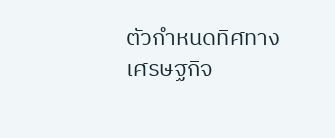ตัวกำหนดทิศทางเศรษฐกิจ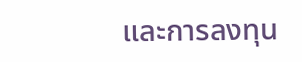และการลงทุน